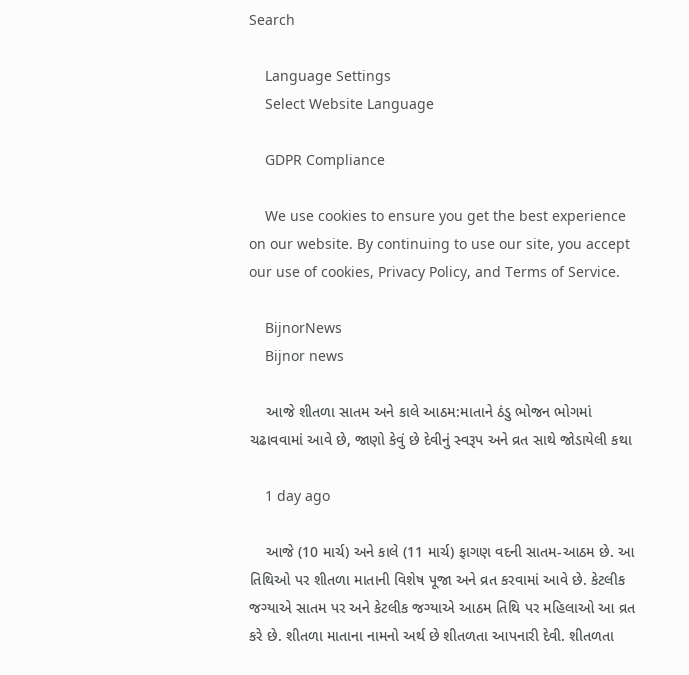Search

    Language Settings
    Select Website Language

    GDPR Compliance

    We use cookies to ensure you get the best experience on our website. By continuing to use our site, you accept our use of cookies, Privacy Policy, and Terms of Service.

    BijnorNews
    Bijnor news

    આજે શીતળા સાતમ અને કાલે આઠમ:માતાને ઠંડુ ભોજન ભોગમાં ચઢાવવામાં આવે છે, જાણો કેવું છે દેવીનું સ્વરૂપ અને વ્રત સાથે જોડાયેલી કથા

    1 day ago

    આજે (10 માર્ચ) અને કાલે (11 માર્ચ) ફાગણ વદની સાતમ-આઠમ છે. આ તિથિઓ પર શીતળા માતાની વિશેષ પૂજા અને વ્રત કરવામાં આવે છે. કેટલીક જગ્યાએ સાતમ પર અને કેટલીક જગ્યાએ આઠમ તિથિ પર મહિલાઓ આ વ્રત કરે છે. શીતળા માતાના નામનો અર્થ છે શીતળતા આપનારી દેવી. શીતળતા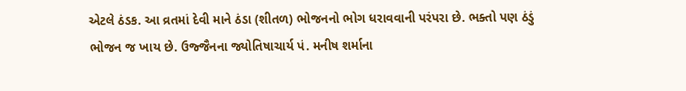એટલે ઠંડક. આ વ્રતમાં દેવી માને ઠંડા (શીતળ) ભોજનનો ભોગ ધરાવવાની પરંપરા છે. ભક્તો પણ ઠંડું ભોજન જ ખાય છે. ઉજ્જૈનના જ્યોતિષાચાર્ય પં. મનીષ શર્માના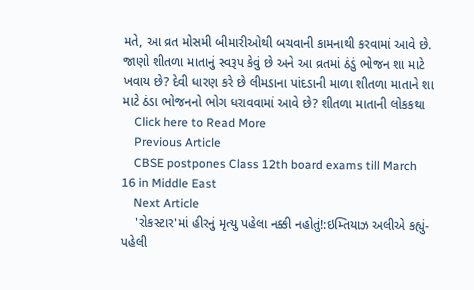મતે, આ વ્રત મોસમી બીમારીઓથી બચવાની કામનાથી કરવામાં આવે છે. જાણો શીતળા માતાનું સ્વરૂપ કેવું છે અને આ વ્રતમાં ઠંડું ભોજન શા માટે ખવાય છે? દેવી ધારણ કરે છે લીમડાના પાંદડાની માળા શીતળા માતાને શા માટે ઠંડા ભોજનનો ભોગ ધરાવવામાં આવે છે? શીતળા માતાની લોકકથા
    Click here to Read More
    Previous Article
    CBSE postpones Class 12th board exams till March 16 in Middle East
    Next Article
    'રોકસ્ટાર'માં હીરનું મૃત્યુ પહેલા નક્કી નહોતું!:ઇમ્તિયાઝ અલીએ કહ્યું- પહેલી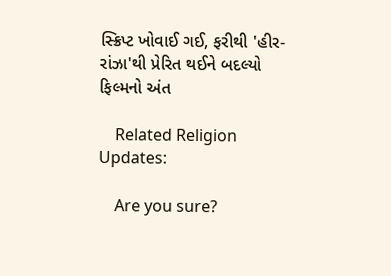સ્ક્રિપ્ટ ખોવાઈ ગઈ, ફરીથી 'હીર-રાંઝા'થી પ્રેરિત થઈને બદલ્યો ફિલ્મનો અંત

    Related Religion Updates:

    Are you sure?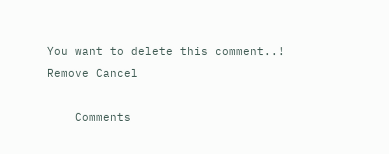You want to delete this comment..! Remove Cancel

    Comments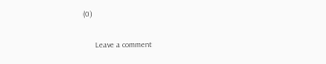(0)

      Leave a comment